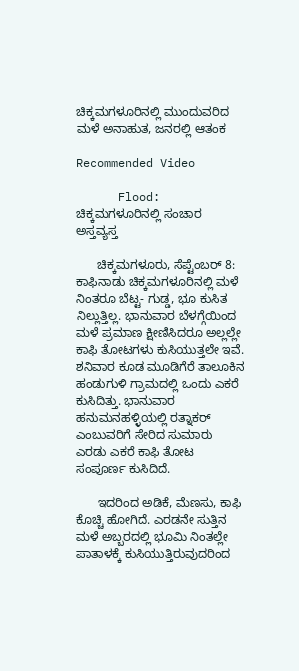ಚಿಕ್ಕಮಗಳೂರಿನಲ್ಲಿ ಮುಂದುವರಿದ ಮಳೆ ಅನಾಹುತ, ಜನರಲ್ಲಿ ಆತಂಕ

Recommended Video

      Flood: ಚಿಕ್ಕಮಗಳೂರಿನಲ್ಲಿ ಸಂಚಾರ ಅಸ್ತವ್ಯಸ್ತ

      ಚಿಕ್ಕಮಗಳೂರು, ಸೆಪ್ಟೆಂಬರ್ 8: ಕಾಫಿನಾಡು ಚಿಕ್ಕಮಗಳೂರಿನಲ್ಲಿ ಮಳೆ ನಿಂತರೂ ಬೆಟ್ಟ- ಗುಡ್ಡ, ಭೂ ಕುಸಿತ ನಿಲ್ಲುತ್ತಿಲ್ಲ. ಭಾನುವಾರ ಬೆಳಗ್ಗೆಯಿಂದ ಮಳೆ ಪ್ರಮಾಣ ಕ್ಷೀಣಿಸಿದರೂ ಅಲ್ಲಲ್ಲೇ ಕಾಫಿ ತೋಟಗಳು ಕುಸಿಯುತ್ತಲೇ ಇವೆ. ಶನಿವಾರ ಕೂಡ ಮೂಡಿಗೆರೆ ತಾಲೂಕಿನ ಹಂಡುಗುಳಿ ಗ್ರಾಮದಲ್ಲಿ ಒಂದು ಎಕರೆ ಕುಸಿದಿತ್ತು. ಭಾನುವಾರ ಹನುಮನಹಳ್ಳಿಯಲ್ಲಿ ರತ್ನಾಕರ್ ಎಂಬುವರಿಗೆ ಸೇರಿದ ಸುಮಾರು ಎರಡು ಎಕರೆ ಕಾಫಿ ತೋಟ ಸಂಪೂರ್ಣ ಕುಸಿದಿದೆ.

      ಇದರಿಂದ ಅಡಿಕೆ, ಮೆಣಸು, ಕಾಫಿ ಕೊಚ್ಚಿ ಹೋಗಿದೆ. ಎರಡನೇ ಸುತ್ತಿನ ಮಳೆ ಅಬ್ಬರದಲ್ಲಿ ಭೂಮಿ ನಿಂತಲ್ಲೇ ಪಾತಾಳಕ್ಕೆ ಕುಸಿಯುತ್ತಿರುವುದರಿಂದ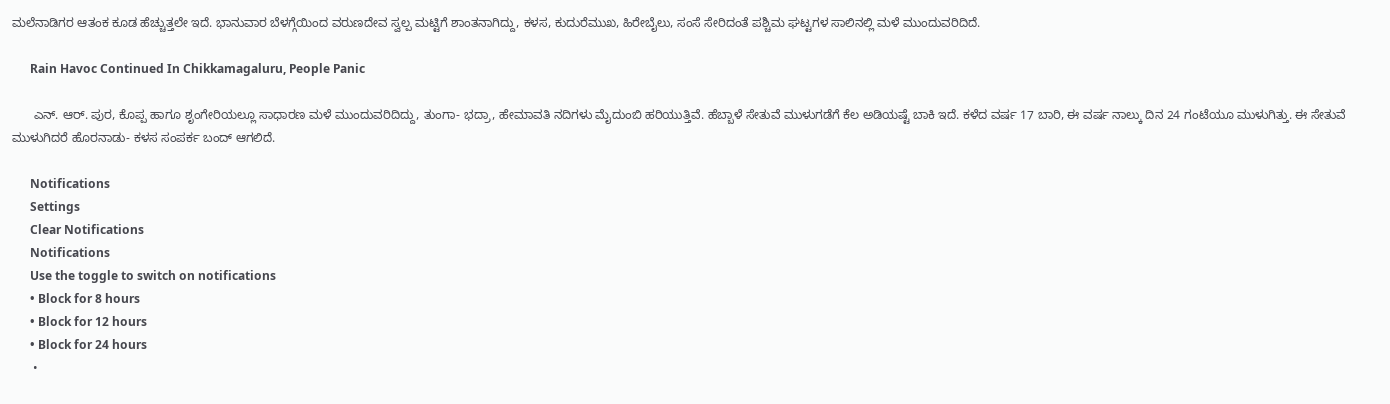ಮಲೆನಾಡಿಗರ ಆತಂಕ ಕೂಡ ಹೆಚ್ಚುತ್ತಲೇ ಇದೆ. ಭಾನುವಾರ ಬೆಳಗ್ಗೆಯಿಂದ ವರುಣದೇವ ಸ್ವಲ್ಪ ಮಟ್ಟಿಗೆ ಶಾಂತನಾಗಿದ್ದು, ಕಳಸ, ಕುದುರೆಮುಖ, ಹಿರೇಬೈಲು, ಸಂಸೆ ಸೇರಿದಂತೆ ಪಶ್ಚಿಮ ಘಟ್ಟಗಳ ಸಾಲಿನಲ್ಲಿ ಮಳೆ ಮುಂದುವರಿದಿದೆ.

      Rain Havoc Continued In Chikkamagaluru, People Panic

      ಎನ್. ಆರ್. ಪುರ, ಕೊಪ್ಪ ಹಾಗೂ ಶೃಂಗೇರಿಯಲ್ಲೂ ಸಾಧಾರಣ ಮಳೆ ಮುಂದುವರಿದಿದ್ದು, ತುಂಗಾ- ಭದ್ರಾ, ಹೇಮಾವತಿ ನದಿಗಳು ಮೈದುಂಬಿ ಹರಿಯುತ್ತಿವೆ. ಹೆಬ್ಬಾಳೆ ಸೇತುವೆ ಮುಳುಗಡೆಗೆ ಕೆಲ ಅಡಿಯಷ್ಟೆ ಬಾಕಿ ಇದೆ. ಕಳೆದ ವರ್ಷ 17 ಬಾರಿ, ಈ ವರ್ಷ ನಾಲ್ಕು ದಿನ 24 ಗಂಟೆಯೂ ಮುಳುಗಿತ್ತು. ಈ ಸೇತುವೆ ಮುಳುಗಿದರೆ ಹೊರನಾಡು- ಕಳಸ ಸಂಪರ್ಕ ಬಂದ್ ಆಗಲಿದೆ.

      Notifications
      Settings
      Clear Notifications
      Notifications
      Use the toggle to switch on notifications
      • Block for 8 hours
      • Block for 12 hours
      • Block for 24 hours
      •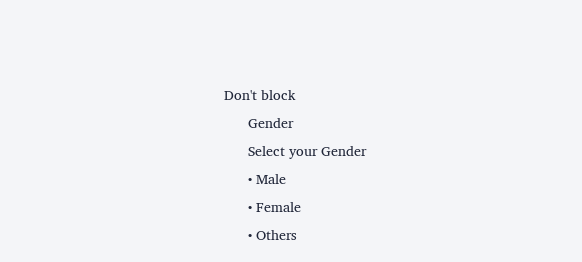Don't block
      Gender
      Select your Gender
      • Male
      • Female
      • Others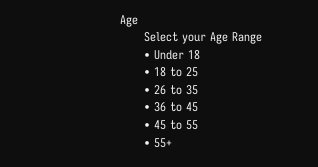Age
      Select your Age Range
      • Under 18
      • 18 to 25
      • 26 to 35
      • 36 to 45
      • 45 to 55
      • 55+